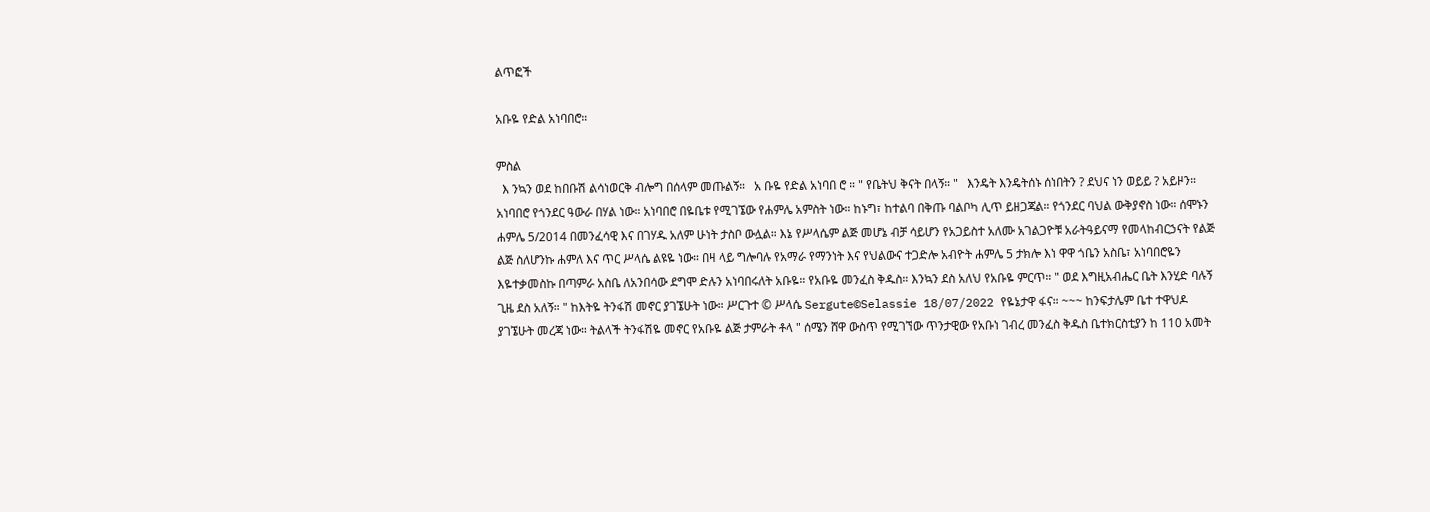ልጥፎች

አቡዬ የድል አነባበሮ።

ምስል
  እ ንኳን ወደ ከበቡሽ ልሳነወርቅ ብሎግ በሰላም መጡልኝ።   አ ቡዬ የድል አነባበ ሮ ። " የቤትህ ቅናት በላኝ። "   እንዴት እንዴትሰኑ ሰነበትን ? ደህና ነን ወይይ ? አይዞን። አነባበሮ የጎንደር ዓውራ በሃል ነው። አነባበሮ በዬቤቱ የሚገኜው የሐምሌ አምስት ነው። ከኑግ፣ ከተልባ በቅጡ ባልቦካ ሊጥ ይዘጋጃል። የጎንደር ባህል ውቅያኖስ ነው። ሰሞኑን ሐምሌ 5/2014 በመንፈሳዊ እና በገሃዱ አለም ሁነት ታስቦ ውሏል። እኔ የሥላሴም ልጅ መሆኔ ብቻ ሳይሆን የአጋይስተ አለሙ አገልጋዮቹ አራትዓይናማ የመላከብርኃናት የልጅ ልጅ ስለሆንኩ ሐምለ እና ጥር ሥላሴ ልዩዬ ነው። በዛ ላይ ግሎባሉ የአማራ የማንነት እና የህልውና ተጋድሎ አብዮት ሐምሌ 5 ታክሎ እነ ዋዋ ጎቤን አስቤ፣ አነባበሮዬን እዬተቃመስኩ በጣምራ አስቤ ለአንበሳው ደግሞ ድሉን አነባበሩለት አቡዬ። የአቡዬ መንፈስ ቅዱስ። እንኳን ደስ አለህ የአቡዬ ምርጥ። " ወደ እግዚአብሔር ቤት እንሂድ ባሉኝ ጊዜ ደስ አለኝ። " ከእትዬ ትንፋሽ መኖር ያገኜሁት ነው። ሥርጉተ © ሥላሴ Sergute©Selassie 18/07/2022 የዬኔታዋ ፋና። ~~~ ከንፍታሌም ቤተ ተዋህዶ ያገኜሁት መረጃ ነው። ትልላች ትንፋሽዬ መኖር የአቡዬ ልጅ ታምራት ቶላ " ሰሜን ሸዋ ውስጥ የሚገኘው ጥንታዊው የአቡነ ገብረ መንፈስ ቅዱስ ቤተክርስቲያን ከ 110 አመት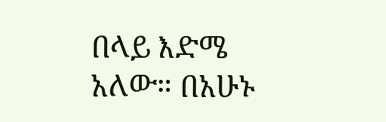በላይ እድሜ አለው። በአሁኑ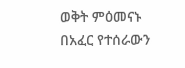ወቅት ምዕመናኑ በአፈር የተሰራውን